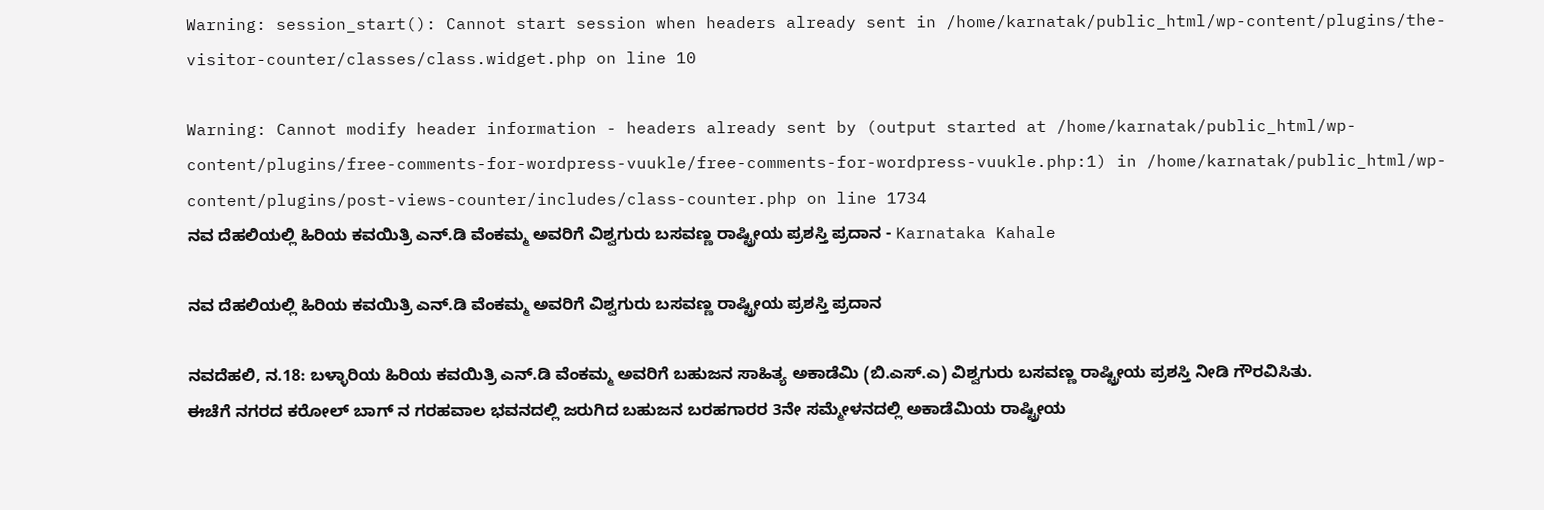Warning: session_start(): Cannot start session when headers already sent in /home/karnatak/public_html/wp-content/plugins/the-visitor-counter/classes/class.widget.php on line 10

Warning: Cannot modify header information - headers already sent by (output started at /home/karnatak/public_html/wp-content/plugins/free-comments-for-wordpress-vuukle/free-comments-for-wordpress-vuukle.php:1) in /home/karnatak/public_html/wp-content/plugins/post-views-counter/includes/class-counter.php on line 1734
ನವ ದೆಹಲಿಯಲ್ಲಿ ಹಿರಿಯ ಕವಯಿತ್ರಿ ಎನ್.ಡಿ ವೆಂಕಮ್ಮ ಅವರಿಗೆ ವಿಶ್ವಗುರು ಬಸವಣ್ಣ ರಾಷ್ಟ್ರೀಯ ಪ್ರಶಸ್ತಿ ಪ್ರದಾನ - Karnataka Kahale

ನವ ದೆಹಲಿಯಲ್ಲಿ ಹಿರಿಯ ಕವಯಿತ್ರಿ ಎನ್.ಡಿ ವೆಂಕಮ್ಮ ಅವರಿಗೆ ವಿಶ್ವಗುರು ಬಸವಣ್ಣ ರಾಷ್ಟ್ರೀಯ ಪ್ರಶಸ್ತಿ ಪ್ರದಾನ

ನವದೆಹಲಿ, ನ.18: ಬಳ್ಳಾರಿಯ ಹಿರಿಯ ಕವಯಿತ್ರಿ ಎನ್.ಡಿ ವೆಂಕಮ್ಮ ಅವರಿಗೆ ಬಹುಜನ ಸಾಹಿತ್ಯ ಅಕಾಡೆಮಿ (ಬಿ.ಎಸ್.ಎ) ವಿಶ್ವಗುರು ಬಸವಣ್ಣ ರಾಷ್ಟ್ರೀಯ ಪ್ರಶಸ್ತಿ ನೀಡಿ ಗೌರವಿಸಿತು.
ಈಚೆಗೆ ನಗರದ ಕರೋಲ್ ಬಾಗ್ ನ ಗರಹವಾಲ ಭವನದಲ್ಲಿ ಜರುಗಿದ ಬಹುಜನ ಬರಹಗಾರರ 3ನೇ ಸಮ್ಮೇಳನದಲ್ಲಿ ಅಕಾಡೆಮಿಯ ರಾಷ್ಟ್ರೀಯ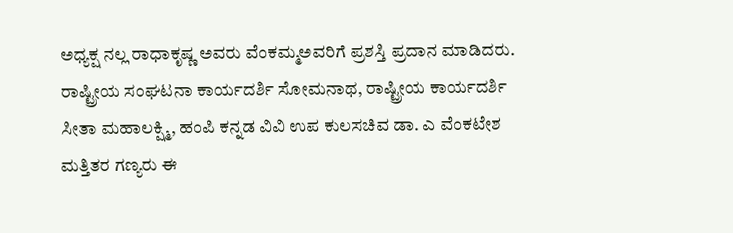ಅಧ್ಯಕ್ಷ ನಲ್ಲ ರಾಧಾಕೃಷ್ಣ ಅವರು ವೆಂಕಮ್ಮ‌ಅವರಿಗೆ ಪ್ರಶಸ್ತಿ ಪ್ರದಾನ ಮಾಡಿದರು.
ರಾಷ್ಟ್ರೀಯ ಸಂಘಟನಾ ಕಾರ್ಯದರ್ಶಿ ಸೋಮನಾಥ, ರಾಷ್ಟ್ರೀಯ ಕಾರ್ಯದರ್ಶಿ ಸೀತಾ ಮಹಾಲಕ್ಷ್ಮಿ, ಹಂಪಿ ಕನ್ನಡ ವಿವಿ ಉಪ ಕುಲಸಚಿವ ಡಾ. ಎ ವೆಂಕಟೇಶ ಮತ್ತಿತರ ಗಣ್ಯರು ಈ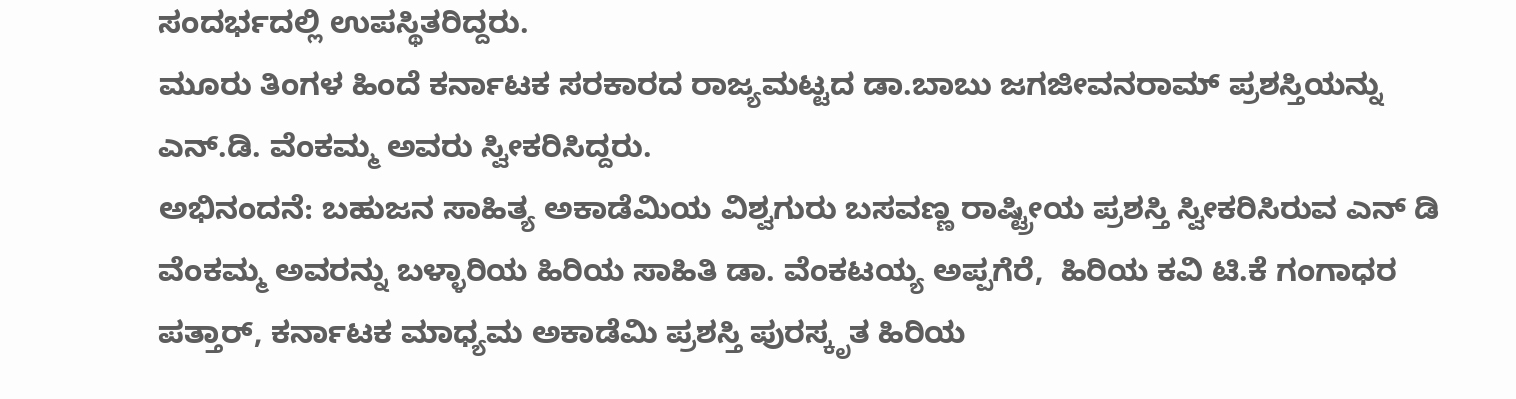ಸಂದರ್ಭದಲ್ಲಿ ಉಪಸ್ಥಿತರಿದ್ದರು.
ಮೂರು ತಿಂಗಳ ಹಿಂದೆ ಕರ್ನಾಟಕ ಸರಕಾರದ ರಾಜ್ಯಮಟ್ಟದ ಡಾ.ಬಾಬು ಜಗಜೀವನರಾಮ್ ಪ್ರಶಸ್ತಿಯನ್ನು ಎನ್.ಡಿ. ವೆಂಕಮ್ಮ ಅವರು ಸ್ವೀಕರಿಸಿದ್ದರು.
ಅಭಿನಂದನೆ: ಬಹುಜನ ಸಾಹಿತ್ಯ ಅಕಾಡೆಮಿಯ ವಿಶ್ವಗುರು ಬಸವಣ್ಣ ರಾಷ್ಟ್ರೀಯ ಪ್ರಶಸ್ತಿ ಸ್ವೀಕರಿಸಿರುವ ಎನ್ ಡಿ ವೆಂಕಮ್ಮ ಅವರನ್ನು ಬಳ್ಳಾರಿಯ ಹಿರಿಯ ಸಾಹಿತಿ ಡಾ. ವೆಂಕಟಯ್ಯ ಅಪ್ಪಗೆರೆ,  ಹಿರಿಯ ಕವಿ ಟಿ.ಕೆ ಗಂಗಾಧರ ಪತ್ತಾರ್, ಕರ್ನಾಟಕ ಮಾಧ್ಯಮ ಅಕಾಡೆಮಿ ಪ್ರಶಸ್ತಿ ಪುರಸ್ಕೃತ ಹಿರಿಯ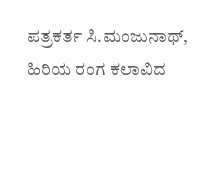ಪತ್ರಕರ್ತ ಸಿ.ಮಂಜುನಾಥ್, ಹಿರಿಯ ರಂಗ ಕಲಾವಿದ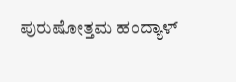ಪುರುಷೋತ್ತಮ ಹಂದ್ಯಾಳ್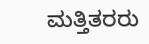ಮತ್ತಿತರರು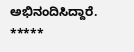ಅಭಿನಂದಿಸಿದ್ದಾರೆ.
*****